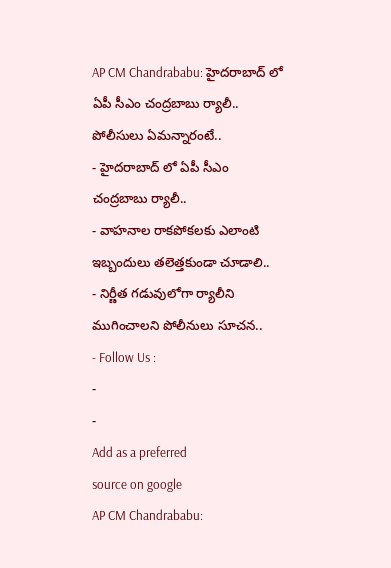AP CM Chandrababu: హైదరాబాద్ లో ఏపీ సీఎం చంద్రబాబు ర్యాలీ.. పోలీసులు ఏమన్నారంటే..
- హైదరాబాద్ లో ఏపీ సీఎం చంద్రబాబు ర్యాలీ..
- వాహనాల రాకపోకలకు ఎలాంటి ఇబ్బందులు తలెత్తకుండా చూడాలి..
- నిర్ణీత గడువులోగా ర్యాలీని ముగించాలని పోలీనులు సూచన..
- Follow Us :
-
-
Add as a preferred
source on google
AP CM Chandrababu: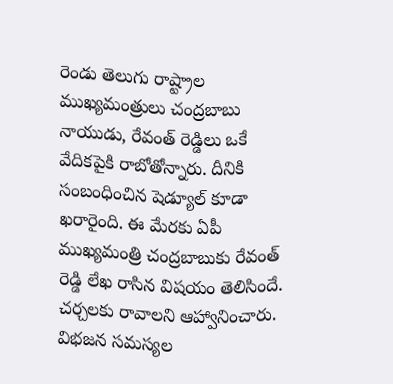రెండు తెలుగు రాష్ట్రాల ముఖ్యమంత్రులు చంద్రబాబు నాయుడు, రేవంత్ రెడ్డిలు ఒకే వేదికపైకి రాబోతోన్నారు. దీనికి సంబంధించిన షెడ్యూల్ కూడా ఖరారైంది. ఈ మేరకు ఏపీ ముఖ్యమంత్రి చంద్రబాబుకు రేవంత్ రెడ్డి లేఖ రాసిన విషయం తెలిసిందే. చర్చలకు రావాలని ఆహ్వానించారు. విభజన సమస్యల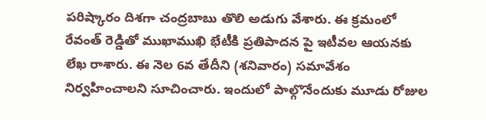పరిష్కారం దిశగా చంద్రబాబు తొలి అడుగు వేశారు. ఈ క్రమంలో రేవంత్ రెడ్డితో ముఖాముఖి భేటీకి ప్రతిపాదన పై ఇటీవల ఆయనకు లేఖ రాశారు. ఈ నెల 6వ తేదీని (శనివారం) సమావేశం నిర్వహించాలని సూచించారు. ఇందులో పాల్గొనేందుకు మూడు రోజుల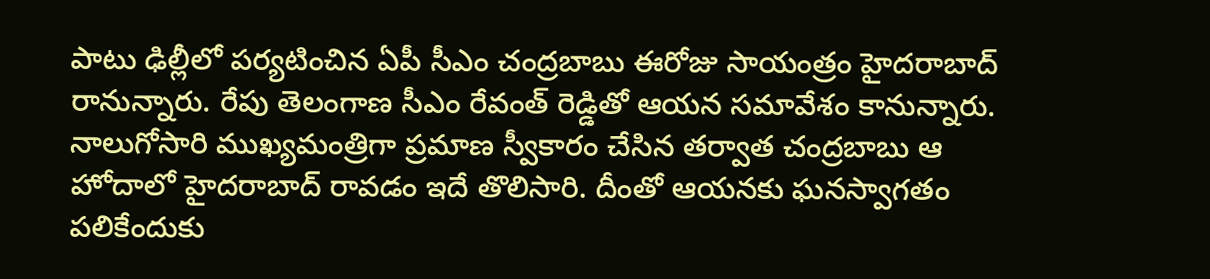పాటు ఢిల్లీలో పర్యటించిన ఏపీ సీఎం చంద్రబాబు ఈరోజు సాయంత్రం హైదరాబాద్ రానున్నారు. రేపు తెలంగాణ సీఎం రేవంత్ రెడ్డితో ఆయన సమావేశం కానున్నారు. నాలుగోసారి ముఖ్యమంత్రిగా ప్రమాణ స్వీకారం చేసిన తర్వాత చంద్రబాబు ఆ హోదాలో హైదరాబాద్ రావడం ఇదే తొలిసారి. దీంతో ఆయనకు ఘనస్వాగతం పలికేందుకు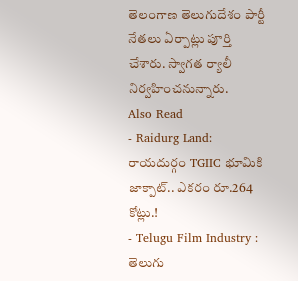తెలంగాణ తెలుగుదేశం పార్టీ నేతలు ఏర్పాట్లు పూర్తి చేశారు. స్వాగత ర్యాలీ నిర్వహించనున్నారు.
Also Read
- Raidurg Land: రాయదుర్గం TGIIC భూమికి జాక్పాట్.. ఎకరం రూ.264 కోట్లు.!
- Telugu Film Industry : తెలుగు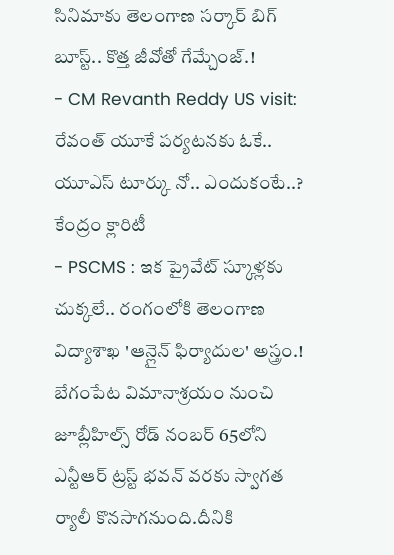సినిమాకు తెలంగాణ సర్కార్ బిగ్ బూస్ట్.. కొత్త జీవోతో గేమ్చేంజ్.!
- CM Revanth Reddy US visit: రేవంత్ యూకే పర్యటనకు ఓకే.. యూఎస్ టూర్కు నో.. ఎందుకంటే..? కేంద్రం క్లారిటీ
- PSCMS : ఇక ప్రైవేట్ స్కూళ్లకు చుక్కలే.. రంగంలోకి తెలంగాణ విద్యాశాఖ 'ఆన్లైన్ ఫిర్యాదుల' అస్త్రం.!
బేగంపేట విమానాశ్రయం నుంచి జూబ్లీహిల్స్ రోడ్ నంబర్ 65లోని ఎన్టీఆర్ ట్రస్ట్ భవన్ వరకు స్వాగత ర్యాలీ కొనసాగనుంది.దీనికి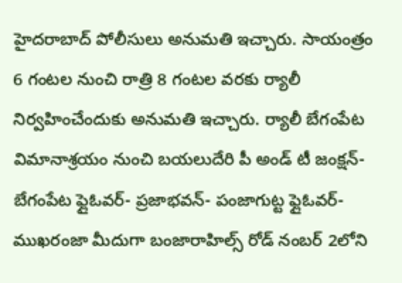హైదరాబాద్ పోలీసులు అనుమతి ఇచ్చారు. సాయంత్రం 6 గంటల నుంచి రాత్రి 8 గంటల వరకు ర్యాలీ నిర్వహించేందుకు అనుమతి ఇచ్చారు. ర్యాలీ బేగంపేట విమానాశ్రయం నుంచి బయలుదేరి పీ అండ్ టీ జంక్షన్- బేగంపేట ఫ్లైఓవర్- ప్రజాభవన్- పంజాగుట్ట ఫ్లైఓవర్- ముఖరంజా మీదుగా బంజారాహిల్స్ రోడ్ నంబర్ 2లోని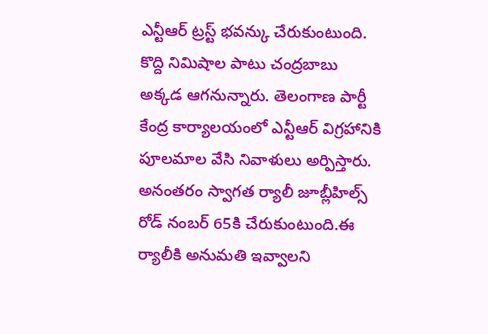ఎన్టీఆర్ ట్రస్ట్ భవన్కు చేరుకుంటుంది. కొద్ది నిమిషాల పాటు చంద్రబాబు అక్కడ ఆగనున్నారు. తెలంగాణ పార్టీ కేంద్ర కార్యాలయంలో ఎన్టీఆర్ విగ్రహానికి పూలమాల వేసి నివాళులు అర్పిస్తారు. అనంతరం స్వాగత ర్యాలీ జూబ్లీహిల్స్ రోడ్ నంబర్ 65కి చేరుకుంటుంది.ఈ ర్యాలీకి అనుమతి ఇవ్వాలని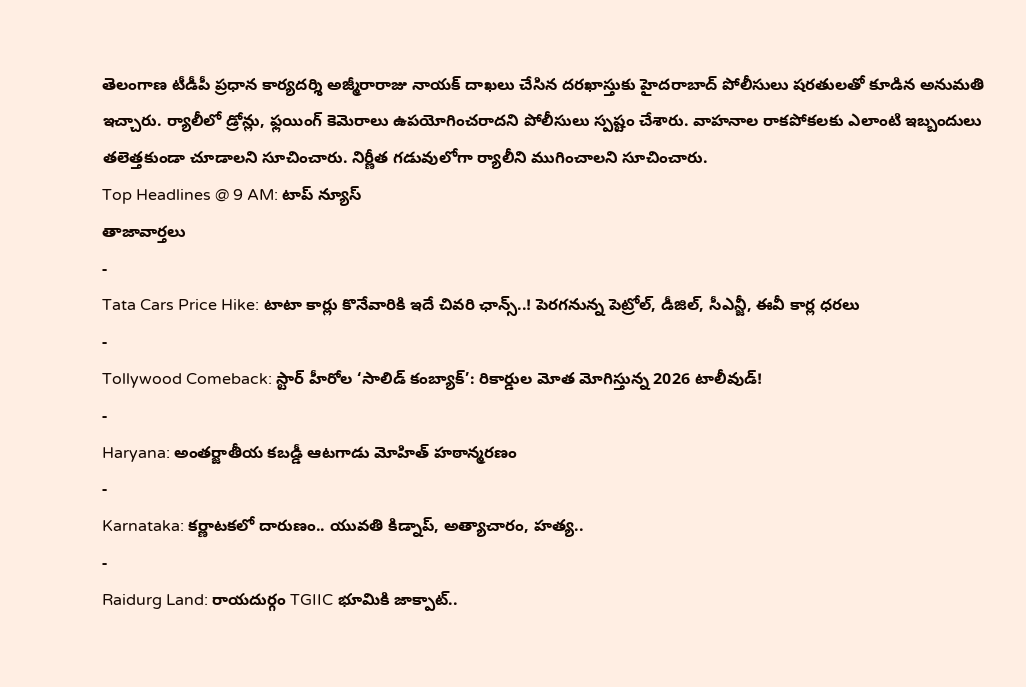తెలంగాణ టీడీపీ ప్రధాన కార్యదర్శి అజ్మీరారాజు నాయక్ దాఖలు చేసిన దరఖాస్తుకు హైదరాబాద్ పోలీసులు షరతులతో కూడిన అనుమతి ఇచ్చారు. ర్యాలీలో డ్రోన్లు, ఫ్లయింగ్ కెమెరాలు ఉపయోగించరాదని పోలీసులు స్పష్టం చేశారు. వాహనాల రాకపోకలకు ఎలాంటి ఇబ్బందులు తలెత్తకుండా చూడాలని సూచించారు. నిర్ణీత గడువులోగా ర్యాలీని ముగించాలని సూచించారు.
Top Headlines @ 9 AM: టాప్ న్యూస్
తాజావార్తలు
-
Tata Cars Price Hike: టాటా కార్లు కొనేవారికి ఇదే చివరి ఛాన్స్..! పెరగనున్న పెట్రోల్, డీజిల్, సీఎన్జీ, ఈవీ కార్ల ధరలు
-
Tollywood Comeback: స్టార్ హీరోల ‘సాలిడ్ కంబ్యాక్’: రికార్డుల మోత మోగిస్తున్న 2026 టాలీవుడ్!
-
Haryana: అంతర్జాతీయ కబడ్డీ ఆటగాడు మోహిత్ హఠాన్మరణం
-
Karnataka: కర్ణాటకలో దారుణం.. యువతి కిడ్నాప్, అత్యాచారం, హత్య..
-
Raidurg Land: రాయదుర్గం TGIIC భూమికి జాక్పాట్..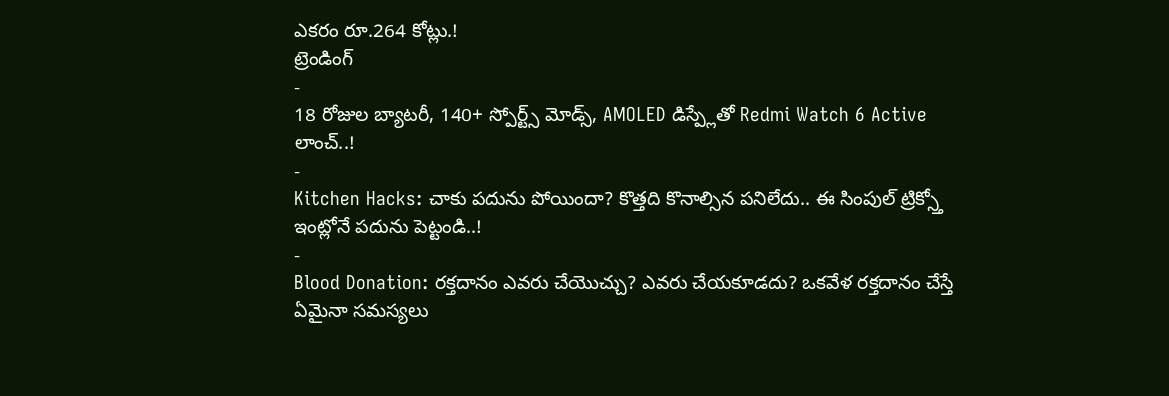ఎకరం రూ.264 కోట్లు.!
ట్రెండింగ్
-
18 రోజుల బ్యాటరీ, 140+ స్పోర్ట్స్ మోడ్స్, AMOLED డిస్ప్లేతో Redmi Watch 6 Active లాంచ్..!
-
Kitchen Hacks: చాకు పదును పోయిందా? కొత్తది కొనాల్సిన పనిలేదు.. ఈ సింపుల్ ట్రిక్స్తో ఇంట్లోనే పదును పెట్టండి..!
-
Blood Donation: రక్తదానం ఎవరు చేయొచ్చు? ఎవరు చేయకూడదు? ఒకవేళ రక్తదానం చేస్తే ఏమైనా సమస్యలు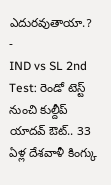ఎదురవుతాయా.?
-
IND vs SL 2nd Test: రెండో టెస్ట్ నుంచి కుల్దీప్ యాదవ్ ఔట్.. 33 ఏళ్ల దేశవాళీ కింగ్కు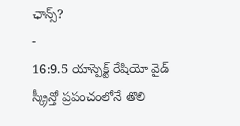ఛాన్స్?
-
16:9.5 యాస్పెక్ట్ రేషియో వైడ్ స్క్రీన్తో ప్రపంచంలోనే తొలి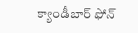క్యాండీబార్ ఫోన్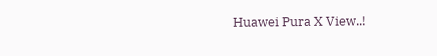Huawei Pura X View..!